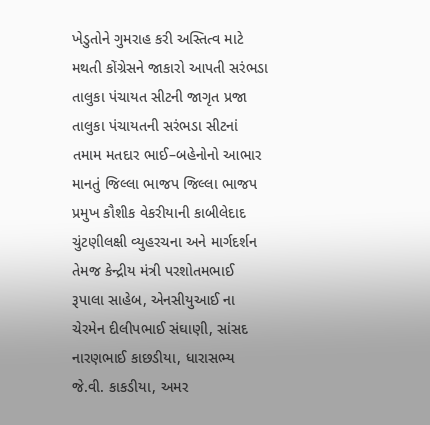ખેડુતોને ગુમરાહ કરી અસ્તિત્વ માટે મથતી કોંગ્રેસને જાકારો આપતી સરંભડા તાલુકા પંચાયત સીટની જાગૃત પ્રજા
તાલુકા પંચાયતની સરંભડા સીટનાં તમામ મતદાર ભાઈ–બહેનોનો આભાર માનતું જિલ્લા ભાજપ જિલ્લા ભાજપ પ્રમુખ કૌશીક વેકરીયાની કાબીલેદાદ ચુંટણીલક્ષી વ્યુહરચના અને માર્ગદર્શન તેમજ કેન્દ્રીય મંત્રી પરશોતમભાઈ રૂપાલા સાહેબ, એનસીયુઆઈ ના ચેરમેન દીલીપભાઈ સંઘાણી, સાંસદ નારણભાઈ કાછડીયા, ધારાસભ્ય જે.વી. કાકડીયા, અમર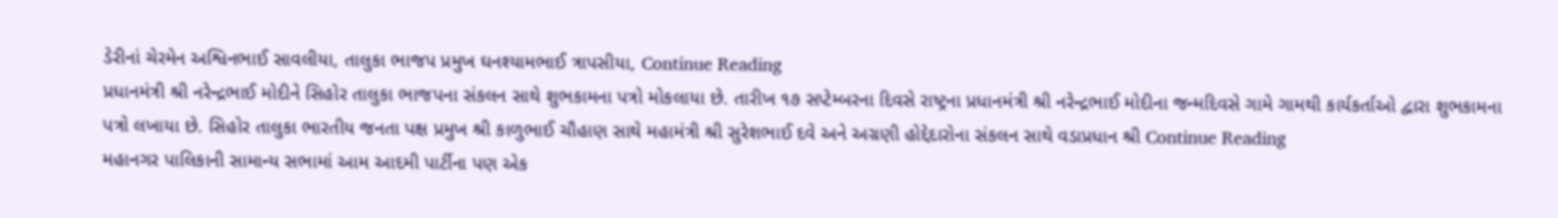ડેરીનાં ચેરમેન અશ્વિનભાઈ સાવલીયા, તાલુકા ભાજપ પ્રમુખ ઘનશ્યામભાઈ ત્રાપસીયા, Continue Reading
પ્રધાનમંત્રી શ્રી નરેન્દ્રભાઈ મોદીને સિહોર તાલુકા ભાજપના સંકલન સાથે શુભકામના પત્રો મોકલાયા છે. તારીખ ૧૭ સપ્ટેમ્બરના દિવસે રાષ્ટ્રના પ્રધાનમંત્રી શ્રી નરેન્દ્રભાઈ મોદીના જન્મદિવસે ગામે ગામથી કાર્યકર્તાઓ દ્વારા શુભકામના પત્રો લખાયા છે. સિહોર તાલુકા ભારતીય જનતા પક્ષ પ્રમુખ શ્રી કાળુભાઈ ચૌહાણ સાથે મહામંત્રી શ્રી સુરેશભાઈ દવે અને અગ્રણી હોદ્દેદારોના સંકલન સાથે વડાપ્રધાન શ્રી Continue Reading
મહાનગર પાલિકાની સામાન્ય સભામાં આમ આદમી પાર્ટીના પણ એક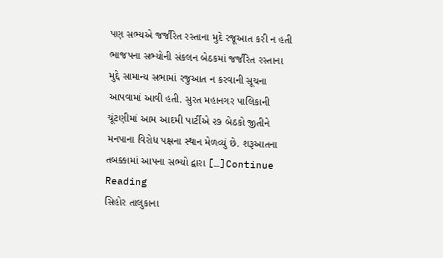પણ સભ્યએ જર્જરિત રસ્તાના મુદે રજૂઆત કરી ન હતી ભાજપના સભ્યોની સંકલન બેઠકમાં જર્જરિત રસ્તાના મુદ્દે સામાન્ય સભામાં રજુઆત ન કરવાની સૂચના આપવામાં આવી હતી. સુરત મહાનગર પાલિકાની ચૂંટણીમાં આમ આદમી પાર્ટીએ ૨૭ બેઠકો જીતીને મનપાના વિરોધ પક્ષના સ્થાન મેળવ્યું છે. શરૂઆતના તબક્કામાં આપના સભ્યો દ્વારા […]Continue Reading
સિહોર તાલુકાના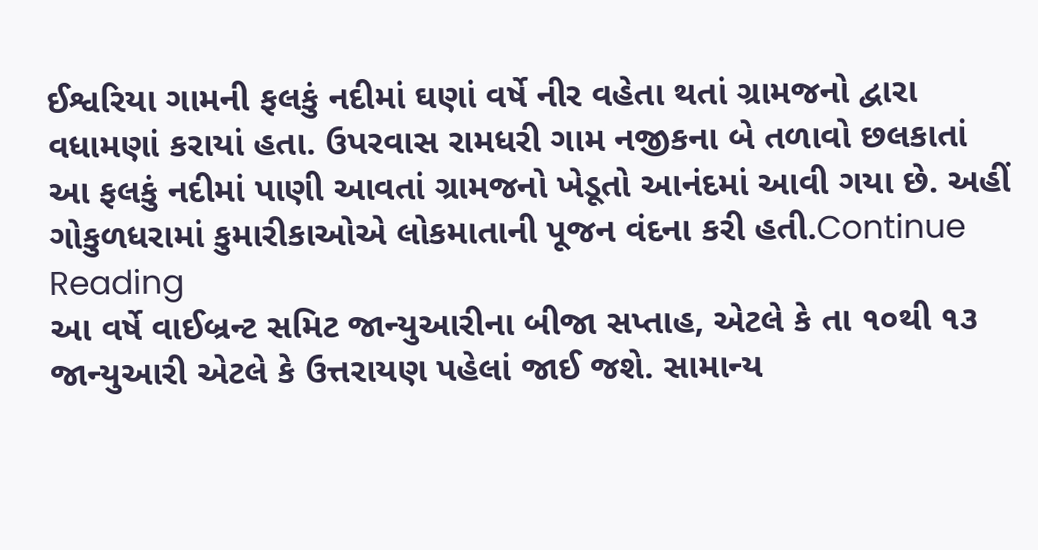ઈશ્વરિયા ગામની ફલકું નદીમાં ઘણાં વર્ષે નીર વહેતા થતાં ગ્રામજનો દ્વારા વધામણાં કરાયાં હતા. ઉપરવાસ રામધરી ગામ નજીકના બે તળાવો છલકાતાં આ ફલકું નદીમાં પાણી આવતાં ગ્રામજનો ખેડૂતો આનંદમાં આવી ગયા છે. અહીં ગોકુળધરામાં કુમારીકાઓએ લોકમાતાની પૂજન વંદના કરી હતી.Continue Reading
આ વર્ષે વાઈબ્રન્ટ સમિટ જાન્યુઆરીના બીજા સપ્તાહ, એટલે કે તા ૧૦થી ૧૩ જાન્યુઆરી એટલે કે ઉત્તરાયણ પહેલાં જાઈ જશે. સામાન્ય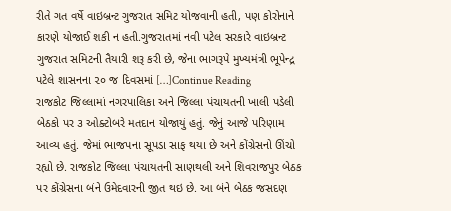રીતે ગત વર્ષે વાઇબ્રન્ટ ગુજરાત સમિટ યોજવાની હતી, પણ કોરોનાને કારણે યોજાઈ શકી ન હતી.ગુજરાતમાં નવી પટેલ સરકારે વાઇબ્રન્ટ ગુજરાત સમિટની તૈયારી શરૂ કરી છે, જેના ભાગરૂપે મુખ્યમંત્રી ભૂપેન્દ્ર પટેલે શાસનના ૨૦ જ દિવસમાં […]Continue Reading
રાજકોટ જિલ્લામાં નગરપાલિકા અને જિલ્લા પંચાયતની ખાલી પડેલી બેઠકો પર ૩ ઓક્ટોબરે મતદાન યોજાયું હતું. જેનું આજે પરિણામ આવ્ય હતું. જેમાં ભાજપના સૂપડા સાફ થયા છે અને કોંગ્રેસનો ઊંચો રહ્યો છે. રાજકોટ જિલ્લા પંચાયતની સાણથલી અને શિવરાજપુર બેઠક પર કોંગ્રેસના બંને ઉમેદવારની જીત થઇ છે. આ બંને બેઠક જસદણ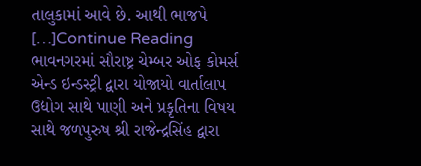તાલુકામાં આવે છે. આથી ભાજપે […]Continue Reading
ભાવનગરમાં સૌરાષ્ટ્ર ચેમ્બર ઓફ કોમર્સ એન્ડ ઇન્ડસ્ટ્રી દ્વારા યોજાયો વાર્તાલાપ ઉદ્યોગ સાથે પાણી અને પ્રકૃતિના વિષય સાથે જળપુરુષ શ્રી રાજેન્દ્રસિંહ દ્વારા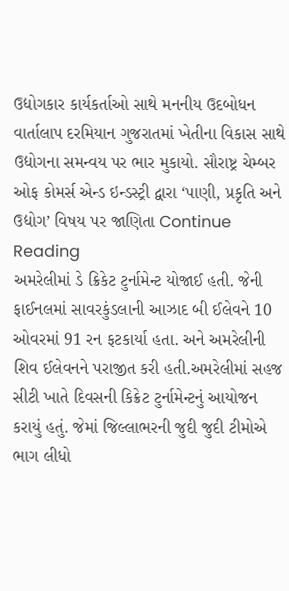ઉદ્યોગકાર કાર્યકર્તાઓ સાથે મનનીય ઉદબોધન વાર્તાલાપ દરમિયાન ગુજરાતમાં ખેતીના વિકાસ સાથે ઉદ્યોગના સમન્વય પર ભાર મુકાયો. સૌરાષ્ટ્ર ચેમ્બર ઓફ કોમર્સ એન્ડ ઇન્ડસ્ટ્રી દ્વારા ‘પાણી, પ્રકૃતિ અને ઉદ્યોગ’ વિષય પર જાણિતા Continue Reading
અમરેલીમાં ડે ક્રિકેટ ટુર્નામેન્ટ યોજાઈ હતી. જેની ફાઈનલમાં સાવરકુંડલાની આઝાદ બી ઈલેવને 10 ઓવરમાં 91 રન ફટકાર્યા હતા. અને અમરેલીની શિવ ઈલેવનને પરાજીત કરી હતી.અમરેલીમાં સહજ સીટી ખાતે દિવસની કિક્રેટ ટુર્નામેન્ટનું આયોજન કરાયું હતું. જેમાં જિલ્લાભરની જુદી જુદી ટીમોએ ભાગ લીધો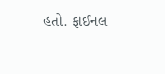હતો. ફાઈનલ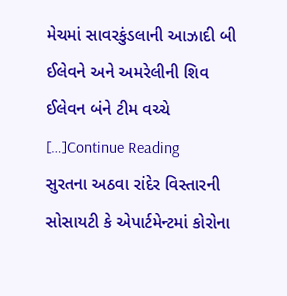મેચમાં સાવરકુંડલાની આઝાદી બી ઈલેવને અને અમરેલીની શિવ ઈલેવન બંને ટીમ વચ્ચે […]Continue Reading
સુરતના અઠવા રાંદેર વિસ્તારની સોસાયટી કે એપાર્ટમેન્ટમાં કોરોના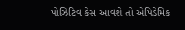પોઝિટિવ કેસ આવશે તો એપિડેમિક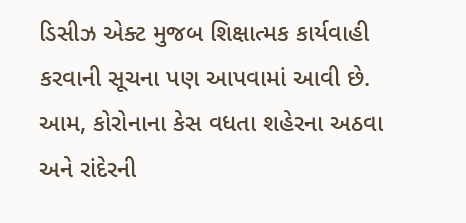ડિસીઝ એક્ટ મુજબ શિક્ષાત્મક કાર્યવાહી કરવાની સૂચના પણ આપવામાં આવી છે. આમ, કોરોનાના કેસ વધતા શહેરના અઠવા અને રાંદેરની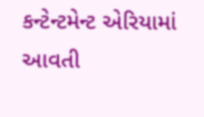કન્ટેન્ટમેન્ટ એરિયામાં આવતી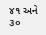૪૧ અને ૩૦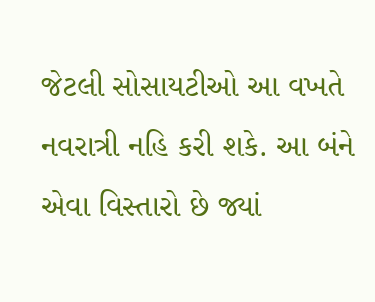જેટલી સોસાયટીઓ આ વખતે નવરાત્રી નહિ કરી શકે. આ બંને એવા વિસ્તારો છે જ્યાં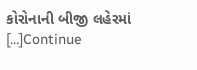કોરોનાની બીજી લહેરમાં […]Continue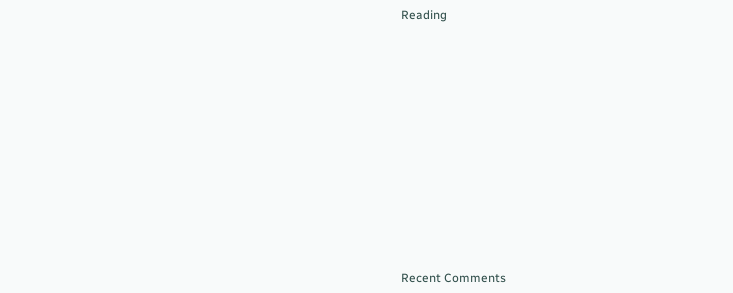Reading













Recent Comments